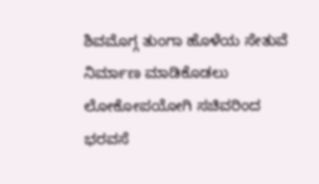ಶಿವಮೊಗ್ಗ ತುಂಗಾ ಹೊಳೆಯ ಸೇತುವೆ ನಿರ್ಮಾಣ ಮಾಡಿಕೊಡಲು ಲೋಕೋಪಯೋಗಿ ಸಚಿವರಿಂದ ಭರವಸೆ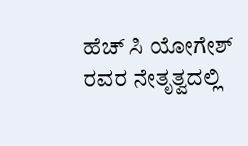ಹೆಚ್ ಸಿ ಯೋಗೇಶ್ ರವರ ನೇತೃತ್ವದಲ್ಲಿ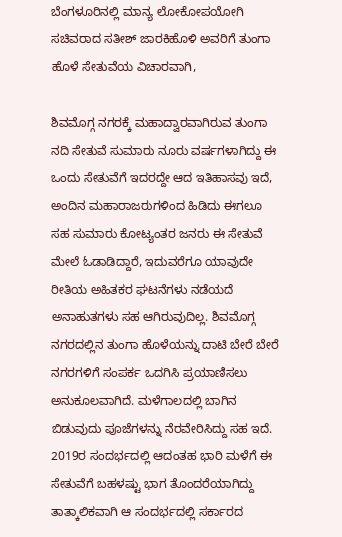ಬೆಂಗಳೂರಿನಲ್ಲಿ ಮಾನ್ಯ ಲೋಕೋಪಯೋಗಿ ಸಚಿವರಾದ ಸತೀಶ್ ಜಾರಕಿಹೊಳಿ ಅವರಿಗೆ ತುಂಗಾ ಹೊಳೆ ಸೇತುವೆಯ ವಿಚಾರವಾಗಿ,

ಶಿವಮೊಗ್ಗ ನಗರಕ್ಕೆ ಮಹಾದ್ವಾರವಾಗಿರುವ ತುಂಗಾ ನದಿ ಸೇತುವೆ ಸುಮಾರು ನೂರು ವರ್ಷಗಳಾಗಿದ್ದು ಈ ಒಂದು ಸೇತುವೆಗೆ ಇದರದ್ದೇ ಆದ ಇತಿಹಾಸವು ಇದೆ, ಅಂದಿನ ಮಹಾರಾಜರುಗಳಿಂದ ಹಿಡಿದು ಈಗಲೂ ಸಹ ಸುಮಾರು ಕೋಟ್ಯಂತರ ಜನರು ಈ ಸೇತುವೆ ಮೇಲೆ ಓಡಾಡಿದ್ದಾರೆ, ಇದುವರೆಗೂ ಯಾವುದೇ ರೀತಿಯ ಅಹಿತಕರ ಘಟನೆಗಳು ನಡೆಯದೆ ಅನಾಹುತಗಳು ಸಹ ಆಗಿರುವುದಿಲ್ಲ. ಶಿವಮೊಗ್ಗ ನಗರದಲ್ಲಿನ ತುಂಗಾ ಹೊಳೆಯನ್ನು ದಾಟಿ ಬೇರೆ ಬೇರೆ ನಗರಗಳಿಗೆ ಸಂಪರ್ಕ ಒದಗಿಸಿ ಪ್ರಯಾಣಿಸಲು ಅನುಕೂಲವಾಗಿದೆ. ಮಳೆಗಾಲದಲ್ಲಿ ಬಾಗಿನ ಬಿಡುವುದು ಪೂಜೆಗಳನ್ನು ನೆರವೇರಿಸಿದ್ದು ಸಹ ಇದೆ. 2019ರ ಸಂದರ್ಭದಲ್ಲಿ ಆದಂತಹ ಭಾರಿ ಮಳೆಗೆ ಈ ಸೇತುವೆಗೆ ಬಹಳಷ್ಟು ಭಾಗ ತೊಂದರೆಯಾಗಿದ್ದು ತಾತ್ಕಾಲಿಕವಾಗಿ ಆ ಸಂದರ್ಭದಲ್ಲಿ ಸರ್ಕಾರದ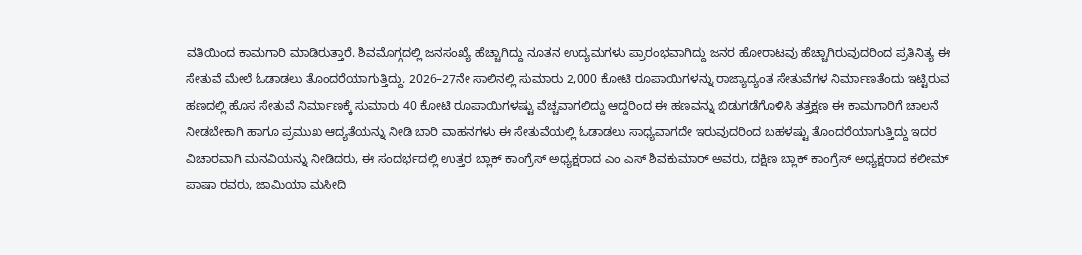ವತಿಯಿಂದ ಕಾಮಗಾರಿ ಮಾಡಿರುತ್ತಾರೆ. ಶಿವಮೊಗ್ಗದಲ್ಲಿ ಜನಸಂಖ್ಯೆ ಹೆಚ್ಚಾಗಿದ್ದು ನೂತನ ಉದ್ಯಮಗಳು ಪ್ರಾರಂಭವಾಗಿದ್ದು ಜನರ ಹೋರಾಟವು ಹೆಚ್ಚಾಗಿರುವುದರಿಂದ ಪ್ರತಿನಿತ್ಯ ಈ ಸೇತುವೆ ಮೇಲೆ ಓಡಾಡಲು ತೊಂದರೆಯಾಗುತ್ತಿದ್ದು. 2026–27ನೇ ಸಾಲಿನಲ್ಲಿ ಸುಮಾರು 2,000 ಕೋಟಿ ರೂಪಾಯಿಗಳನ್ನು ರಾಜ್ಯಾದ್ಯಂತ ಸೇತುವೆಗಳ ನಿರ್ಮಾಣತೆಂದು ಇಟ್ಟಿರುವ ಹಣದಲ್ಲಿ ಹೊಸ ಸೇತುವೆ ನಿರ್ಮಾಣಕ್ಕೆ ಸುಮಾರು 40 ಕೋಟಿ ರೂಪಾಯಿಗಳಷ್ಟು ವೆಚ್ಚವಾಗಲಿದ್ದು ಆದ್ದರಿಂದ ಈ ಹಣವನ್ನು ಬಿಡುಗಡೆಗೊಳಿಸಿ ತತ್ತಕ್ಷಣ ಈ ಕಾಮಗಾರಿಗೆ ಚಾಲನೆ ನೀಡಬೇಕಾಗಿ ಹಾಗೂ ಪ್ರಮುಖ ಆದ್ಯತೆಯನ್ನು ನೀಡಿ ಬಾರಿ ವಾಹನಗಳು ಈ ಸೇತುವೆಯಲ್ಲಿ ಓಡಾಡಲು ಸಾಧ್ಯವಾಗದೇ ಇರುವುದರಿಂದ ಬಹಳಷ್ಟು ತೊಂದರೆಯಾಗುತ್ತಿದ್ದು ಇದರ ವಿಚಾರವಾಗಿ ಮನವಿಯನ್ನು ನೀಡಿದರು, ಈ ಸಂದರ್ಭದಲ್ಲಿ ಉತ್ತರ ಬ್ಲಾಕ್ ಕಾಂಗ್ರೆಸ್ ಅಧ್ಯಕ್ಷರಾದ ಎಂ ಎಸ್ ಶಿವಕುಮಾರ್ ಅವರು, ದಕ್ಷಿಣ ಬ್ಲಾಕ್ ಕಾಂಗ್ರೆಸ್ ಅಧ್ಯಕ್ಷರಾದ ಕಲೀಮ್ ಪಾಷಾ ರವರು, ಜಾಮಿಯಾ ಮಸೀದಿ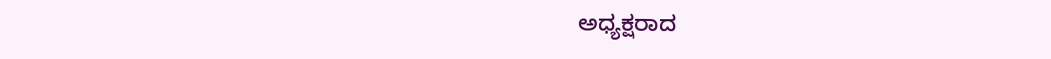ಅಧ್ಯಕ್ಷರಾದ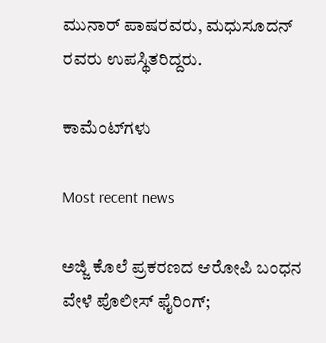ಮುನಾರ್ ಪಾಷರವರು, ಮಧುಸೂದನ್ ರವರು ಉಪಸ್ಥಿತರಿದ್ದರು.

ಕಾಮೆಂಟ್‌ಗಳು

Most recent news

ಅಜ್ಜಿ ಕೊಲೆ ಪ್ರಕರಣದ ಆರೋಪಿ ಬಂಧನ ವೇಳೆ ಪೊಲೀಸ್ ಫೈರಿಂಗ್;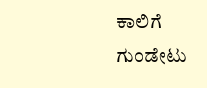ಕಾಲಿಗೆ ಗುಂಡೇಟು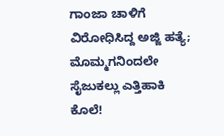ಗಾಂಜಾ ಚಾಳಿಗೆ ವಿರೋಧಿಸಿದ್ದ ಅಜ್ಜಿ ಹತ್ಯೆ; ಮೊಮ್ಮಗನಿಂದಲೇ ಸೈಜುಕಲ್ಲು ಎತ್ತಿಹಾಕಿ ಕೊಲೆ!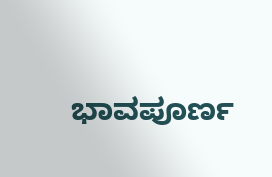ಭಾವಪೂರ್ಣ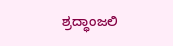ಶ್ರದ್ಧಾಂಜಲಿ